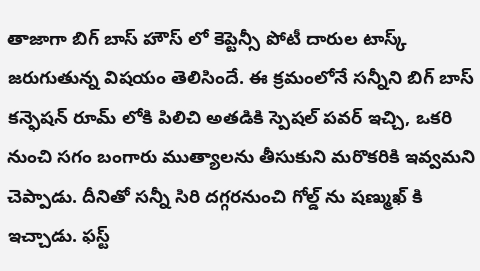తాజాగా బిగ్ బాస్ హౌస్ లో కెప్టెన్సీ పోటీ దారుల టాస్క్ జరుగుతున్న విషయం తెలిసిందే. ఈ క్రమంలోనే సన్నీని బిగ్ బాస్ కన్ఫెషన్ రూమ్ లోకి పిలిచి అతడికి స్పెషల్ పవర్ ఇచ్చి, ఒకరి నుంచి సగం బంగారు ముత్యాలను తీసుకుని మరొకరికి ఇవ్వమని చెప్పాడు. దీనితో సన్నీ సిరి దగ్గరనుంచి గోల్డ్ ను షణ్ముఖ్ కి ఇచ్చాడు. ఫస్ట్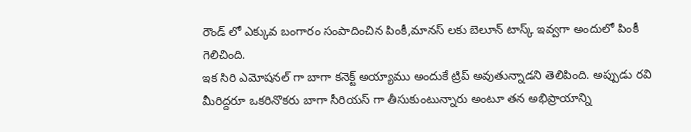రౌండ్ లో ఎక్కువ బంగారం సంపాదించిన పింకీ,మానస్ లకు బెలూన్ టాస్క్ ఇవ్వగా అందులో పింకీ గెలిచింది.
ఇక సిరి ఎమోషనల్ గా బాగా కనెక్ట్ అయ్యాము అందుకే ట్రిప్ అవుతున్నాడని తెలిపింది. అప్పుడు రవి మీరిద్దరూ ఒకరినొకరు బాగా సీరియస్ గా తీసుకుంటున్నారు అంటూ తన అభిప్రాయాన్ని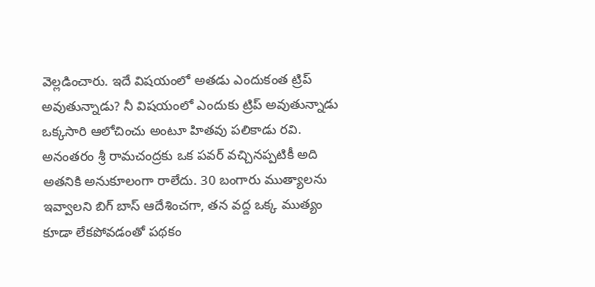వెల్లడించారు. ఇదే విషయంలో అతడు ఎందుకంత ట్రిప్ అవుతున్నాడు? నీ విషయంలో ఎందుకు ట్రిప్ అవుతున్నాడు ఒక్కసారి ఆలోచించు అంటూ హితవు పలికాడు రవి.
అనంతరం శ్రీ రామచంద్రకు ఒక పవర్ వచ్చినప్పటికీ అది అతనికి అనుకూలంగా రాలేదు. 30 బంగారు ముత్యాలను ఇవ్వాలని బిగ్ బాస్ ఆదేశించగా, తన వద్ద ఒక్క ముత్యం కూడా లేకపోవడంతో పథకం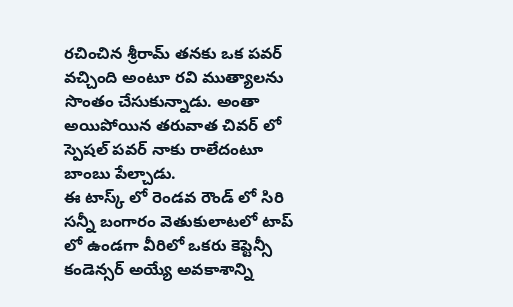రచించిన శ్రీరామ్ తనకు ఒక పవర్ వచ్చింది అంటూ రవి ముత్యాలను సొంతం చేసుకున్నాడు. అంతా అయిపోయిన తరువాత చివర్ లో స్పెషల్ పవర్ నాకు రాలేదంటూ బాంబు పేల్చాడు.
ఈ టాస్క్ లో రెండవ రౌండ్ లో సిరి సన్నీ బంగారం వెతుకులాటలో టాప్ లో ఉండగా వీరిలో ఒకరు కెప్టెన్సీ కండెన్సర్ అయ్యే అవకాశాన్ని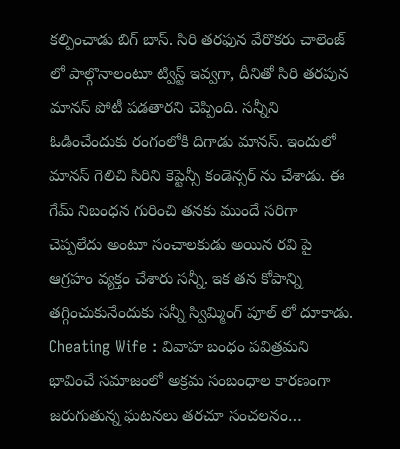కల్పించాడు బిగ్ బాస్. సిరి తరఫున వేరొకరు చాలెంజ్ లో పాల్గొనాలంటూ ట్విస్ట్ ఇవ్వగా, దీనితో సిరి తరపున మానస్ పోటీ పడతారని చెప్పింది. సన్నీని ఓడించేందుకు రంగంలోకి దిగాడు మానస్. ఇందులో మానస్ గెలిచి సిరిని కెప్టెన్సీ కండెన్సర్ ను చేశాడు. ఈ గేమ్ నిబంధన గురించి తనకు ముందే సరిగా చెప్పలేదు అంటూ సంచాలకుడు అయిన రవి పై ఆగ్రహం వ్యక్తం చేశారు సన్నీ. ఇక తన కోపాన్ని తగ్గించుకునేందుకు సన్నీ స్విమ్మింగ్ పూల్ లో దూకాడు.
Cheating Wife : వివాహ బంధం పవిత్రమని భావించే సమాజంలో అక్రమ సంబంధాల కారణంగా జరుగుతున్న ఘటనలు తరచూ సంచలనం…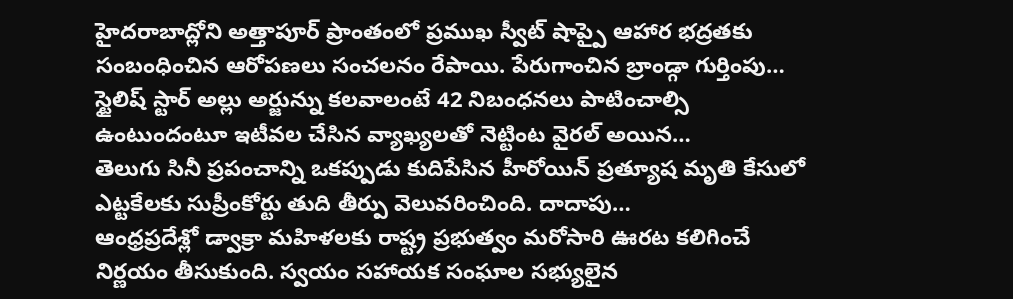హైదరాబాద్లోని అత్తాపూర్ ప్రాంతంలో ప్రముఖ స్వీట్ షాప్పై ఆహార భద్రతకు సంబంధించిన ఆరోపణలు సంచలనం రేపాయి. పేరుగాంచిన బ్రాండ్గా గుర్తింపు…
స్టైలిష్ స్టార్ అల్లు అర్జున్ను కలవాలంటే 42 నిబంధనలు పాటించాల్సి ఉంటుందంటూ ఇటీవల చేసిన వ్యాఖ్యలతో నెట్టింట వైరల్ అయిన…
తెలుగు సినీ ప్రపంచాన్ని ఒకప్పుడు కుదిపేసిన హీరోయిన్ ప్రత్యూష మృతి కేసులో ఎట్టకేలకు సుప్రీంకోర్టు తుది తీర్పు వెలువరించింది. దాదాపు…
ఆంధ్రప్రదేశ్లో డ్వాక్రా మహిళలకు రాష్ట్ర ప్రభుత్వం మరోసారి ఊరట కలిగించే నిర్ణయం తీసుకుంది. స్వయం సహాయక సంఘాల సభ్యులైన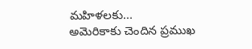మహిళలకు…
అమెరికాకు చెందిన ప్రముఖ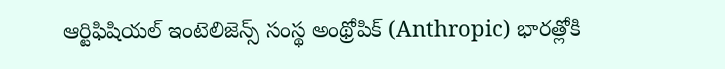ఆర్టిఫిషియల్ ఇంటెలిజెన్స్ సంస్థ అంథ్రోపిక్ (Anthropic) భారత్లోకి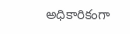అధికారికంగా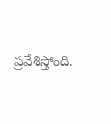ప్రవేశిస్తోంది.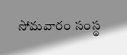సోమవారం సంస్థ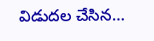విడుదల చేసిన…